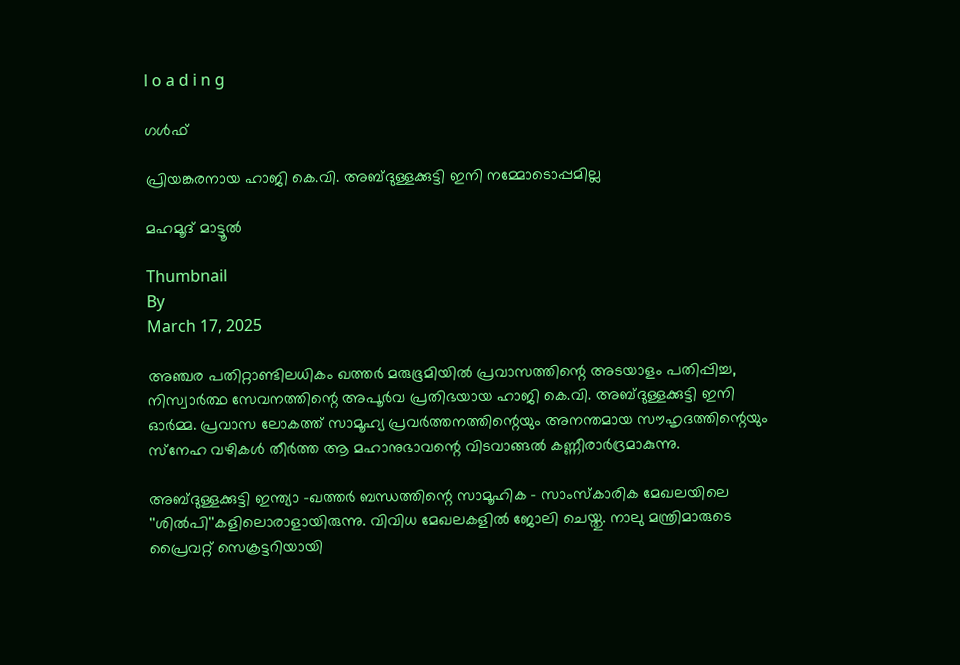l o a d i n g

ഗൾഫ്

പ്രിയങ്കരനായ ഹാജി കെ.വി. അബ്ദുള്ളക്കുട്ടി ഇനി നമ്മോടൊപ്പമില്ല

മഹമൂദ് മാട്ടൂല്‍

Thumbnail
By
March 17, 2025

അഞ്ചര പതിറ്റാണ്ടിലധികം ഖത്തര്‍ മരുഭൂമിയില്‍ പ്രവാസത്തിന്റെ അടയാളം പതിപ്പിച്ച, നിസ്വാര്‍ത്ഥ സേവനത്തിന്റെ അപൂര്‍വ പ്രതിഭയായ ഹാജി കെ.വി. അബ്ദുള്ളക്കുട്ടി ഇനി ഓര്‍മ്മ. പ്രവാസ ലോകത്ത് സാമൂഹ്യ പ്രവര്‍ത്തനത്തിന്റെയും അനന്തമായ സൗഹൃദത്തിന്റെയും സ്‌നേഹ വഴികള്‍ തീര്‍ത്ത ആ മഹാനുഭാവന്റെ വിടവാങ്ങല്‍ കണ്ണീരാര്‍ദ്രമാകുന്നു.

അബ്ദുള്ളക്കുട്ടി ഇന്ത്യാ -ഖത്തര്‍ ബന്ധത്തിന്റെ സാമൂഹിക - സാംസ്‌കാരിക മേഖലയിലെ ''ശില്‍പി''കളിലൊരാളായിരുന്നു. വിവിധ മേഖലകളില്‍ ജോലി ചെയ്തു. നാലു മന്ത്രിമാരുടെ പ്രൈവറ്റ് സെക്രട്ടറിയായി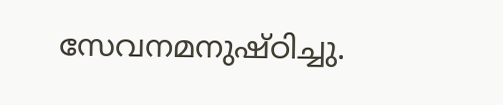സേവനമനുഷ്ഠിച്ചു.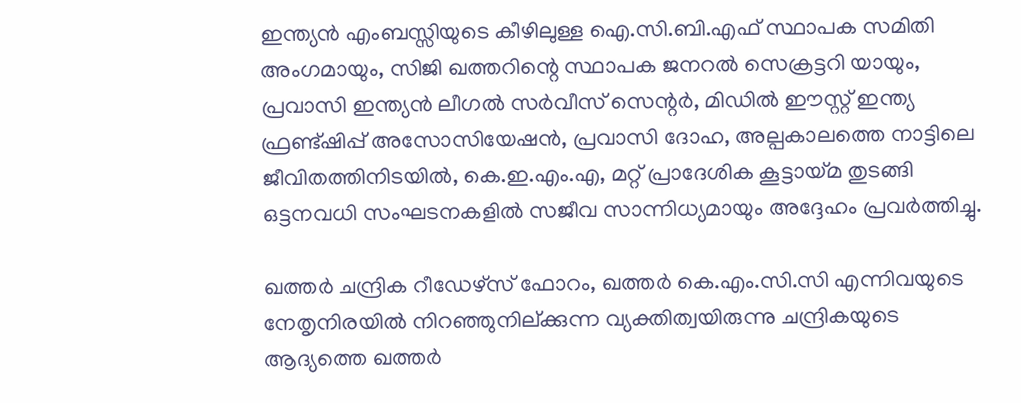ഇന്ത്യന്‍ എംബസ്സിയുടെ കീഴിലുള്ള ഐ.സി.ബി.എഫ് സ്ഥാപക സമിതി അംഗമായും, സിജി ഖത്തറിന്റെ സ്ഥാപക ജനറല്‍ സെക്രട്ടറി യായും, പ്രവാസി ഇന്ത്യന്‍ ലീഗല്‍ സര്‍വീസ് സെന്റര്‍, മിഡില്‍ ഈസ്റ്റ് ഇന്ത്യ ഫ്രണ്ട്ഷിപ്പ് അസോസിയേഷന്‍, പ്രവാസി ദോഹ, അല്പകാലത്തെ നാട്ടിലെ ജീവിതത്തിനിടയില്‍, കെ.ഇ.എം.എ, മറ്റ് പ്രാദേശിക കൂട്ടായ്മ തുടങ്ങി ഒട്ടനവധി സംഘടനകളില്‍ സജീവ സാന്നിധ്യമായും അദ്ദേഹം പ്രവര്‍ത്തിച്ചു.

ഖത്തര്‍ ചന്ദ്രിക റീഡേഴ്സ് ഫോറം, ഖത്തര്‍ കെ.എം.സി.സി എന്നിവയുടെ നേതൃനിരയില്‍ നിറഞ്ഞുനില്ക്കുന്ന വ്യക്തിത്വയിരുന്നു ചന്ദ്രികയുടെ ആദ്യത്തെ ഖത്തര്‍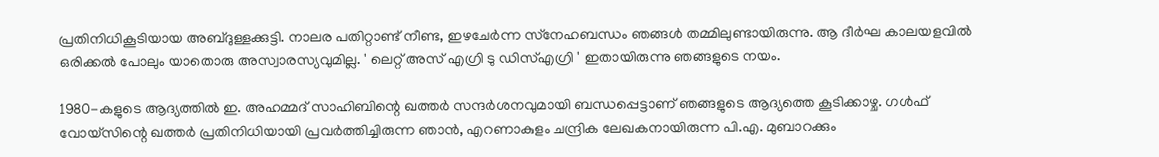പ്രതിനിധികൂടിയായ അബ്ദുള്ളക്കുട്ടി. നാലര പതിറ്റാണ്ട് നീണ്ട, ഇഴചേര്‍ന്ന സ്‌നേഹബന്ധം ഞങ്ങള്‍ തമ്മിലുണ്ടായിരുന്നു. ആ ദീര്‍ഘ കാലയളവില്‍ ഒരിക്കല്‍ പോലും യാതൊരു അസ്വാരസ്യവുമില്ല. ' ലെറ്റ് അസ് എഗ്രി ടു ഡിസ്എഗ്രി ' ഇതായിരുന്നു ഞങ്ങളുടെ നയം.

1980-കളുടെ ആദ്യത്തില്‍ ഇ. അഹമ്മദ് സാഹിബിന്റെ ഖത്തര്‍ സന്ദര്‍ശനവുമായി ബന്ധപ്പെട്ടാണ് ഞങ്ങളുടെ ആദ്യത്തെ കൂടിക്കാഴ്ച. ഗള്‍ഫ് വോയ്‌സിന്റെ ഖത്തര്‍ പ്രതിനിധിയായി പ്രവര്‍ത്തിച്ചിരുന്ന ഞാന്‍, എറണാകുളം ചന്ദ്രിക ലേഖകനായിരുന്ന പി.എ. മുബാറക്കും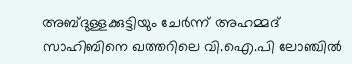അബ്ദുള്ളക്കുട്ടിയും ചേര്‍ന്ന് അഹമ്മദ് സാഹിബിനെ ഖത്തറിലെ വി.ഐ.പി ലോഞ്ചില്‍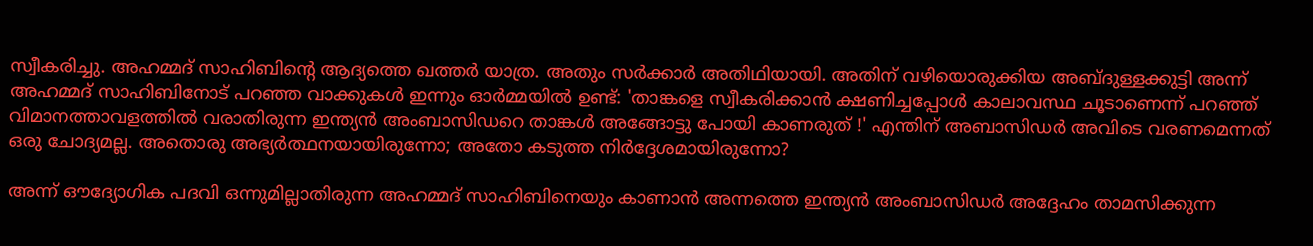സ്വീകരിച്ചു. അഹമ്മദ് സാഹിബിന്റെ ആദ്യത്തെ ഖത്തര്‍ യാത്ര. അതും സര്‍ക്കാര്‍ അതിഥിയായി. അതിന് വഴിയൊരുക്കിയ അബ്ദുള്ളക്കുട്ടി അന്ന് അഹമ്മദ് സാഹിബിനോട് പറഞ്ഞ വാക്കുകള്‍ ഇന്നും ഓര്‍മ്മയില്‍ ഉണ്ട്: 'താങ്കളെ സ്വീകരിക്കാന്‍ ക്ഷണിച്ചപ്പോള്‍ കാലാവസ്ഥ ചൂടാണെന്ന് പറഞ്ഞ് വിമാനത്താവളത്തില്‍ വരാതിരുന്ന ഇന്ത്യന്‍ അംബാസിഡറെ താങ്കള്‍ അങ്ങോട്ടു പോയി കാണരുത് !' എന്തിന് അബാസിഡര്‍ അവിടെ വരണമെന്നത് ഒരു ചോദ്യമല്ല. അതൊരു അഭ്യര്‍ത്ഥനയായിരുന്നോ; അതോ കടുത്ത നിര്‍ദ്ദേശമായിരുന്നോ?

അന്ന് ഔദ്യോഗിക പദവി ഒന്നുമില്ലാതിരുന്ന അഹമ്മദ് സാഹിബിനെയും കാണാന്‍ അന്നത്തെ ഇന്ത്യന്‍ അംബാസിഡര്‍ അദ്ദേഹം താമസിക്കുന്ന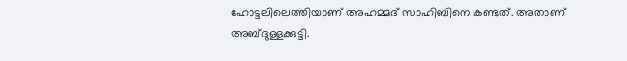ഹോട്ടലിലെത്തിയാണ് അഹമ്മദ് സാഹിബിനെ കണ്ടത്. അതാണ് അബ്ദുള്ളക്കുട്ടി.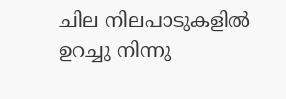ചില നിലപാടുകളില്‍ ഉറച്ചു നിന്നു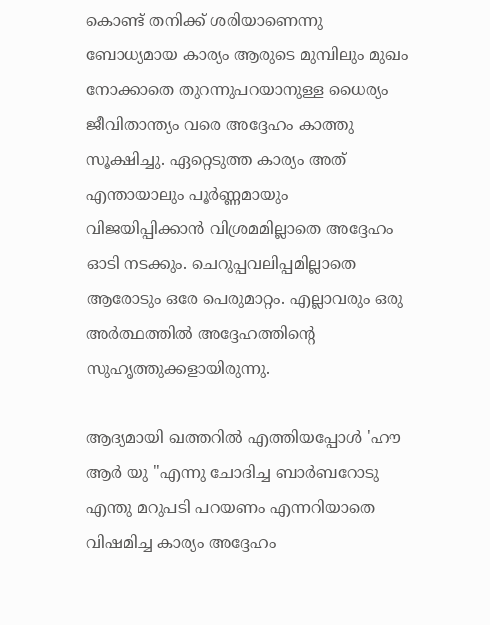കൊണ്ട് തനിക്ക് ശരിയാണെന്നു ബോധ്യമായ കാര്യം ആരുടെ മുമ്പിലും മുഖം നോക്കാതെ തുറന്നുപറയാനുള്ള ധൈര്യം ജീവിതാന്ത്യം വരെ അദ്ദേഹം കാത്തു സൂക്ഷിച്ചു. ഏറ്റെടുത്ത കാര്യം അത് എന്തായാലും പൂര്‍ണ്ണമായും വിജയിപ്പിക്കാന്‍ വിശ്രമമില്ലാതെ അദ്ദേഹം ഓടി നടക്കും. ചെറുപ്പവലിപ്പമില്ലാതെ ആരോടും ഒരേ പെരുമാറ്റം. എല്ലാവരും ഒരു അര്‍ത്ഥത്തില്‍ അദ്ദേഹത്തിന്റെ സുഹൃത്തുക്കളായിരുന്നു.

ആദ്യമായി ഖത്തറില്‍ എത്തിയപ്പോള്‍ 'ഹൗ ആര്‍ യു ''എന്നു ചോദിച്ച ബാര്‍ബറോടു എന്തു മറുപടി പറയണം എന്നറിയാതെ വിഷമിച്ച കാര്യം അദ്ദേഹം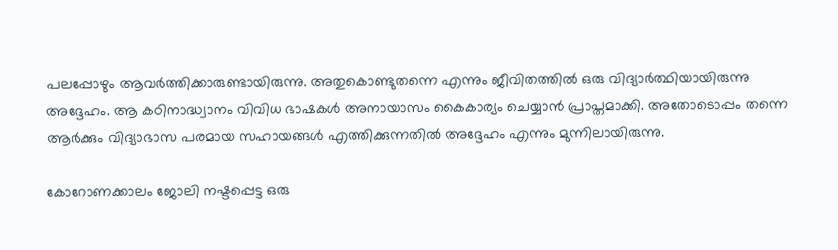പലപ്പോഴും ആവര്‍ത്തിക്കാരുണ്ടായിരുന്നു. അതുകൊണ്ടുതന്നെ എന്നും ജീവിതത്തില്‍ ഒരു വിദ്യാര്‍ത്ഥിയായിരുന്നു അദ്ദേഹം. ആ കഠിനാദ്ധ്വാനം വിവിധ ഭാഷകള്‍ അനായാസം കൈകാര്യം ചെയ്യാന്‍ പ്രാപ്തമാക്കി. അതോടൊപ്പം തന്നെ ആര്‍ക്കും വിദ്യാഭാസ പരമായ സഹായങ്ങള്‍ എത്തിക്കുന്നതില്‍ അദ്ദേഹം എന്നും മുന്നിലായിരുന്നു.

കോറോണക്കാലം ജോലി നഷ്ടപ്പെട്ട ഒരു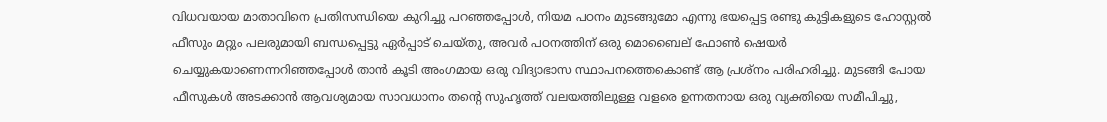വിധവയായ മാതാവിനെ പ്രതിസന്ധിയെ കുറിച്ചു പറഞ്ഞപ്പോള്‍, നിയമ പഠനം മുടങ്ങുമോ എന്നു ഭയപ്പെട്ട രണ്ടു കുട്ടികളുടെ ഹോസ്റ്റല്‍ ഫീസും മറ്റും പലരുമായി ബന്ധപ്പെട്ടു ഏര്‍പ്പാട് ചെയ്തു, അവര്‍ പഠനത്തിന് ഒരു മൊബൈല് ഫോണ്‍ ഷെയര്‍ ചെയ്യുകയാണെന്നറിഞ്ഞപ്പോള്‍ താന്‍ കൂടി അംഗമായ ഒരു വിദ്യാഭാസ സ്ഥാപനത്തെകൊണ്ട് ആ പ്രശ്‌നം പരിഹരിച്ചു. മുടങ്ങി പോയ ഫീസുകള്‍ അടക്കാന്‍ ആവശ്യമായ സാവധാനം തന്റെ സുഹൃത്ത് വലയത്തിലുള്ള വളരെ ഉന്നതനായ ഒരു വ്യക്തിയെ സമീപിച്ചു,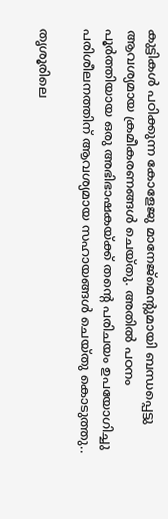കുട്ടികള്‍ പഠിക്കുന്ന കോളേജു മാനേജ്‌മെന്റുമായി ബന്ധപ്പെട്ടു ആവശ്യമായ ക്രമീകരണങ്ങള്‍ ചെയ്തു. അതില്‍ പഠനം പൂര്‍ത്തിയായ ഒരു അഭിഭാഷകയ്ക്ക് തന്റെ പരിചയം ഉപയോഗിച്ചു പരിശീലനത്തിന് ആവശ്യമായ സഹായങ്ങള്‍ ചെയ്തു കൊടുത്തു..

തൃശൂരിലെ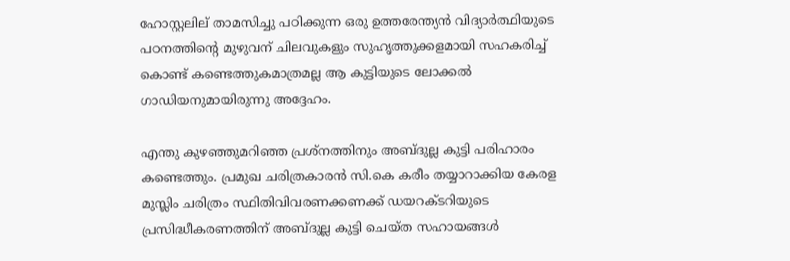ഹോസ്റ്റലില് താമസിച്ചു പഠിക്കുന്ന ഒരു ഉത്തരേന്ത്യന്‍ വിദ്യാര്‍ത്ഥിയുടെ പഠനത്തിന്റെ മുഴുവന് ചിലവുകളും സുഹൃത്തുക്കളമായി സഹകരിച്ച് കൊണ്ട് കണ്ടെത്തുകമാത്രമല്ല ആ കുട്ടിയുടെ ലോക്കല്‍ ഗാഡിയനുമായിരുന്നു അദ്ദേഹം.

എന്തു കുഴഞ്ഞുമറിഞ്ഞ പ്രശ്‌നത്തിനും അബ്ദുല്ല കുട്ടി പരിഹാരം കണ്ടെത്തും. പ്രമുഖ ചരിത്രകാരന്‍ സി.കെ കരീം തയ്യാറാക്കിയ കേരള മുസ്ലിം ചരിത്രം സ്ഥിതിവിവരണക്കണക്ക് ഡയറക്ടറിയുടെ പ്രസിദ്ധീകരണത്തിന് അബ്ദുല്ല കുട്ടി ചെയ്ത സഹായങ്ങള്‍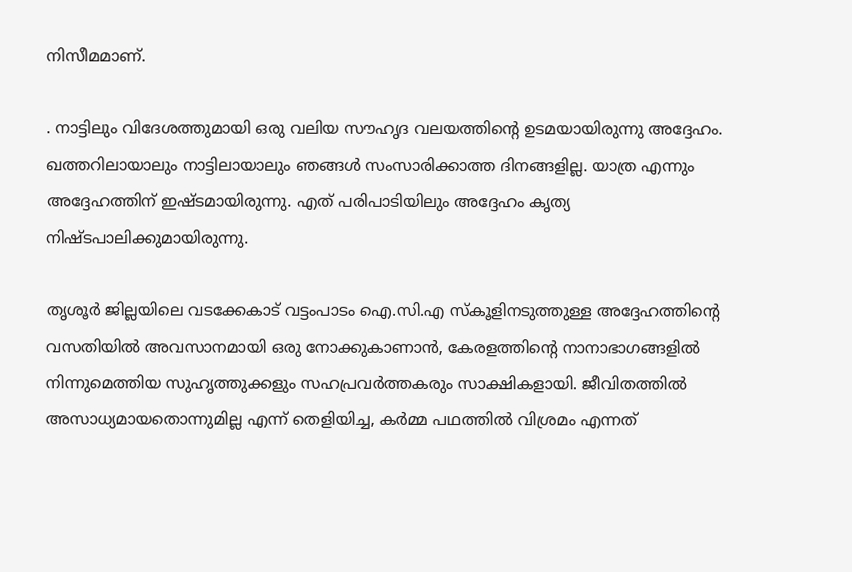നിസീമമാണ്.

. നാട്ടിലും വിദേശത്തുമായി ഒരു വലിയ സൗഹൃദ വലയത്തിന്റെ ഉടമയായിരുന്നു അദ്ദേഹം. ഖത്തറിലായാലും നാട്ടിലായാലും ഞങ്ങള്‍ സംസാരിക്കാത്ത ദിനങ്ങളില്ല. യാത്ര എന്നും അദ്ദേഹത്തിന് ഇഷ്ടമായിരുന്നു. എത് പരിപാടിയിലും അദ്ദേഹം കൃത്യ നിഷ്ടപാലിക്കുമായിരുന്നു.

തൃശൂര്‍ ജില്ലയിലെ വടക്കേകാട് വട്ടംപാടം ഐ.സി.എ സ്‌കൂളിനടുത്തുള്ള അദ്ദേഹത്തിന്റെ വസതിയില്‍ അവസാനമായി ഒരു നോക്കുകാണാന്‍, കേരളത്തിന്റെ നാനാഭാഗങ്ങളില്‍ നിന്നുമെത്തിയ സുഹൃത്തുക്കളും സഹപ്രവര്‍ത്തകരും സാക്ഷികളായി. ജീവിതത്തില്‍ അസാധ്യമായതൊന്നുമില്ല എന്ന് തെളിയിച്ച, കര്‍മ്മ പഥത്തില്‍ വിശ്രമം എന്നത്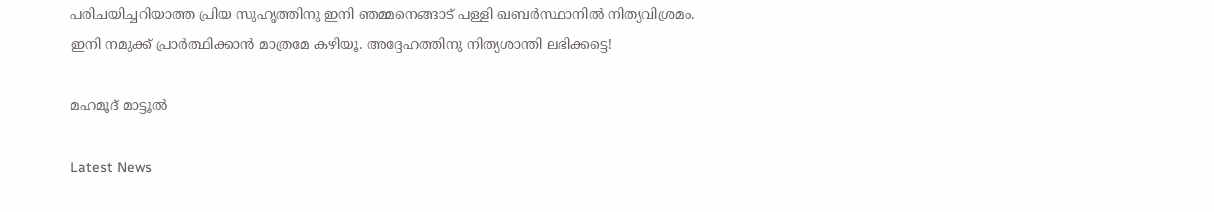പരിചയിച്ചറിയാത്ത പ്രിയ സുഹൃത്തിനു ഇനി ഞമ്മനെങ്ങാട് പള്ളി ഖബര്‍സ്ഥാനില്‍ നിത്യവിശ്രമം.
ഇനി നമുക്ക് പ്രാര്‍ത്ഥിക്കാന്‍ മാത്രമേ കഴിയൂ. അദ്ദേഹത്തിനു നിത്യശാന്തി ലഭിക്കട്ടെ!

മഹമൂദ് മാട്ടൂല്‍

Latest News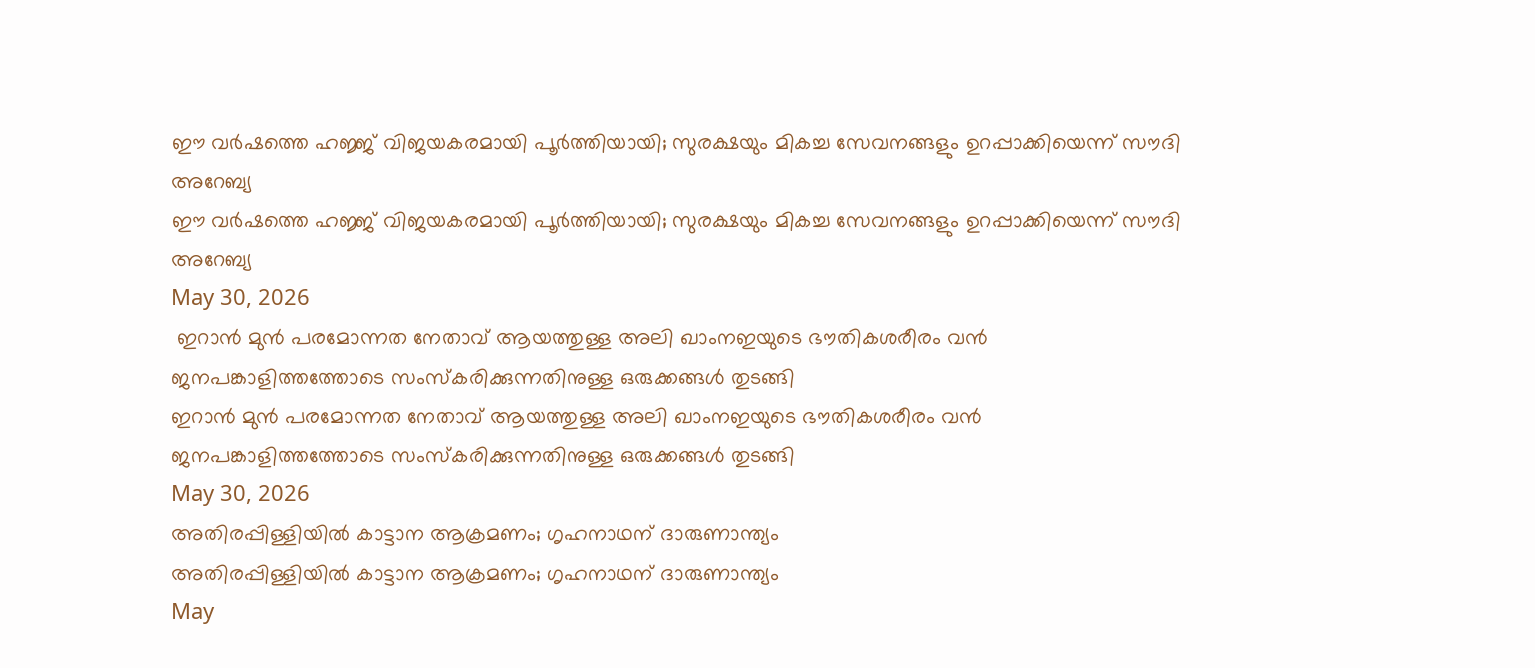ഈ വർഷത്തെ ഹജ്ജ് വിജയകരമായി പൂർത്തിയായി; സുരക്ഷയും മികച്ച സേവനങ്ങളും ഉറപ്പാക്കിയെന്ന് സൗദി അറേബ്യ
ഈ വർഷത്തെ ഹജ്ജ് വിജയകരമായി പൂർത്തിയായി; സുരക്ഷയും മികച്ച സേവനങ്ങളും ഉറപ്പാക്കിയെന്ന് സൗദി അറേബ്യ
May 30, 2026
 ഇറാന്‍ മുന്‍ പരമോന്നത നേതാവ് ആയത്തുള്ള അലി ഖാംനഇയുടെ ഭൗതികശരീരം വന്‍ ജനപങ്കാളിത്തത്തോടെ സംസ്‌കരിക്കുന്നതിനുള്ള ഒരുക്കങ്ങള്‍ തുടങ്ങി
ഇറാന്‍ മുന്‍ പരമോന്നത നേതാവ് ആയത്തുള്ള അലി ഖാംനഇയുടെ ഭൗതികശരീരം വന്‍ ജനപങ്കാളിത്തത്തോടെ സംസ്‌കരിക്കുന്നതിനുള്ള ഒരുക്കങ്ങള്‍ തുടങ്ങി
May 30, 2026
അതിരപ്പിള്ളിയില്‍ കാട്ടാന ആക്രമണം; ഗൃഹനാഥന് ദാരുണാന്ത്യം
അതിരപ്പിള്ളിയില്‍ കാട്ടാന ആക്രമണം; ഗൃഹനാഥന് ദാരുണാന്ത്യം
May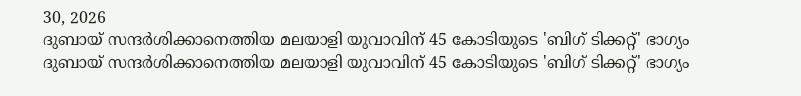30, 2026
ദുബായ് സന്ദര്‍ശിക്കാനെത്തിയ മലയാളി യുവാവിന് 45 കോടിയുടെ 'ബിഗ് ടിക്കറ്റ്' ഭാഗ്യം
ദുബായ് സന്ദര്‍ശിക്കാനെത്തിയ മലയാളി യുവാവിന് 45 കോടിയുടെ 'ബിഗ് ടിക്കറ്റ്' ഭാഗ്യം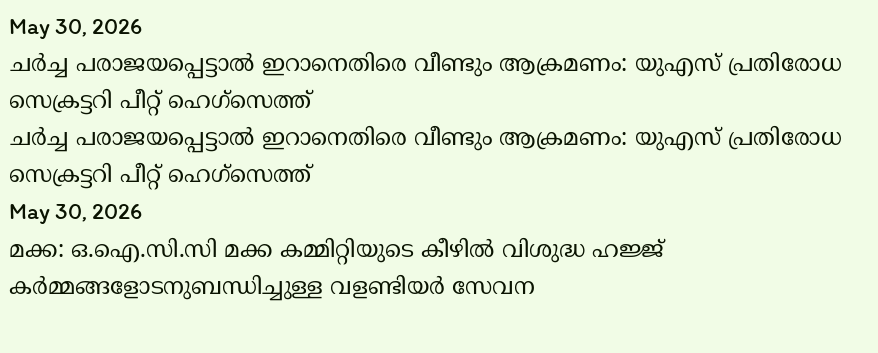May 30, 2026
ചര്‍ച്ച പരാജയപ്പെട്ടാല്‍ ഇറാനെതിരെ വീണ്ടും ആക്രമണം: യുഎസ് പ്രതിരോധ സെക്രട്ടറി പീറ്റ് ഹെഗ്‌സെത്ത്
ചര്‍ച്ച പരാജയപ്പെട്ടാല്‍ ഇറാനെതിരെ വീണ്ടും ആക്രമണം: യുഎസ് പ്രതിരോധ സെക്രട്ടറി പീറ്റ് ഹെഗ്‌സെത്ത്
May 30, 2026
മക്ക: ഒ.ഐ.സി.സി മക്ക കമ്മിറ്റിയുടെ കീഴില്‍ വിശുദ്ധ ഹജ്ജ് കര്‍മ്മങ്ങളോടനുബന്ധിച്ചുള്ള വളണ്ടിയര്‍ സേവന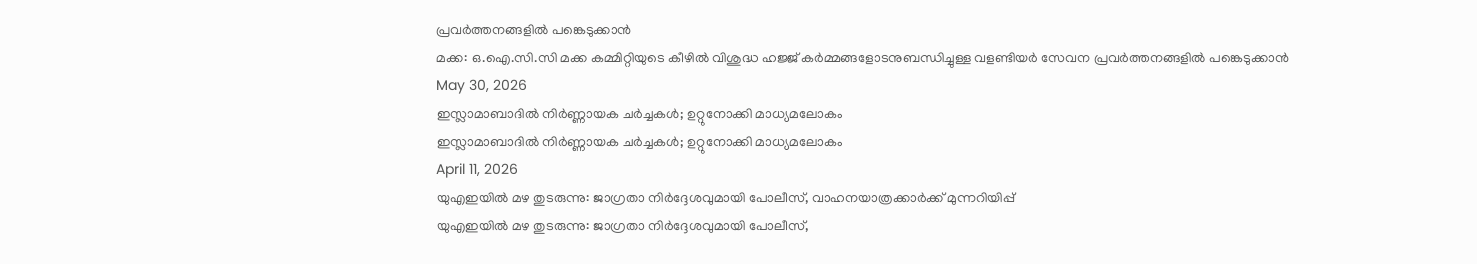പ്രവര്‍ത്തനങ്ങളില്‍ പങ്കെടുക്കാന്‍
മക്ക: ഒ.ഐ.സി.സി മക്ക കമ്മിറ്റിയുടെ കീഴില്‍ വിശുദ്ധ ഹജ്ജ് കര്‍മ്മങ്ങളോടനുബന്ധിച്ചുള്ള വളണ്ടിയര്‍ സേവന പ്രവര്‍ത്തനങ്ങളില്‍ പങ്കെടുക്കാന്‍
May 30, 2026
ഇസ്ലാമാബാദില്‍ നിര്‍ണ്ണായക ചര്‍ച്ചകള്‍; ഉറ്റുനോക്കി മാധ്യമലോകം
ഇസ്ലാമാബാദില്‍ നിര്‍ണ്ണായക ചര്‍ച്ചകള്‍; ഉറ്റുനോക്കി മാധ്യമലോകം
April 11, 2026
യുഎഇയില്‍ മഴ തുടരുന്നു: ജാഗ്രതാ നിര്‍ദ്ദേശവുമായി പോലീസ്, വാഹനയാത്രക്കാര്‍ക്ക് മുന്നറിയിപ്പ്
യുഎഇയില്‍ മഴ തുടരുന്നു: ജാഗ്രതാ നിര്‍ദ്ദേശവുമായി പോലീസ്,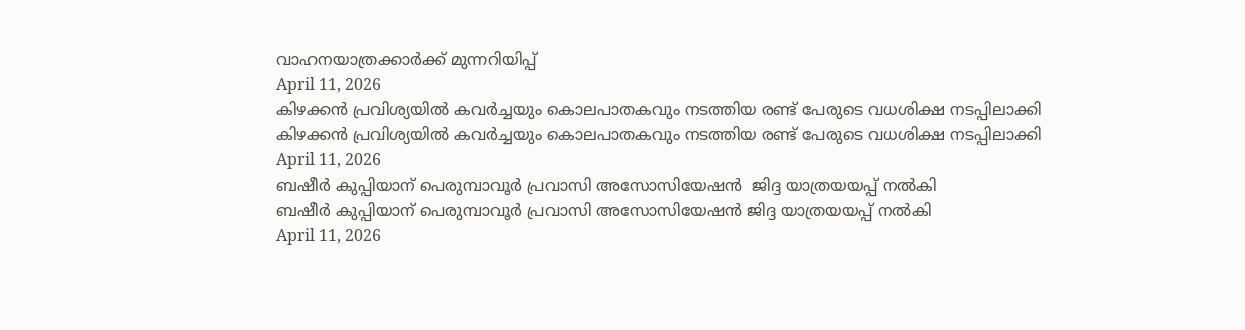വാഹനയാത്രക്കാര്‍ക്ക് മുന്നറിയിപ്പ്
April 11, 2026
കിഴക്കന്‍ പ്രവിശ്യയില്‍ കവര്‍ച്ചയും കൊലപാതകവും നടത്തിയ രണ്ട് പേരുടെ വധശിക്ഷ നടപ്പിലാക്കി
കിഴക്കന്‍ പ്രവിശ്യയില്‍ കവര്‍ച്ചയും കൊലപാതകവും നടത്തിയ രണ്ട് പേരുടെ വധശിക്ഷ നടപ്പിലാക്കി
April 11, 2026
ബഷീര്‍ കുപ്പിയാന് പെരുമ്പാവൂര്‍ പ്രവാസി അസോസിയേഷന്‍  ജിദ്ദ യാത്രയയപ്പ് നല്‍കി
ബഷീര്‍ കുപ്പിയാന് പെരുമ്പാവൂര്‍ പ്രവാസി അസോസിയേഷന്‍ ജിദ്ദ യാത്രയയപ്പ് നല്‍കി
April 11, 2026